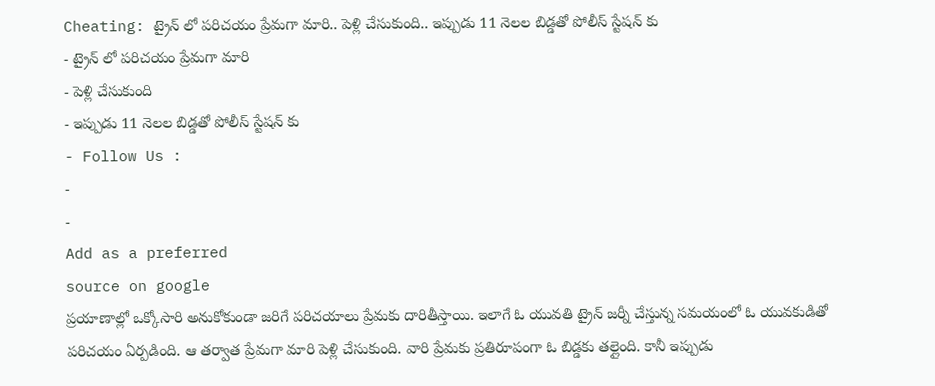Cheating: ట్రైన్ లో పరిచయం ప్రేమగా మారి.. పెళ్లి చేసుకుంది.. ఇప్పుడు 11 నెలల బిడ్డతో పోలీస్ స్టేషన్ కు
- ట్రైన్ లో పరిచయం ప్రేమగా మారి
- పెళ్లి చేసుకుంది
- ఇప్పుడు 11 నెలల బిడ్డతో పోలీస్ స్టేషన్ కు
- Follow Us :
-
-
Add as a preferred
source on google
ప్రయాణాల్లో ఒక్కోసారి అనుకోకుండా జరిగే పరిచయాలు ప్రేమకు దారితీస్తాయి. ఇలాగే ఓ యువతి ట్రైన్ జర్నీ చేస్తున్న సమయంలో ఓ యువకుడితో పరిచయం ఏర్పడింది. ఆ తర్వాత ప్రేమగా మారి పెళ్లి చేసుకుంది. వారి ప్రేమకు ప్రతిరూపంగా ఓ బిడ్డకు తల్లైంది. కానీ ఇప్పుడు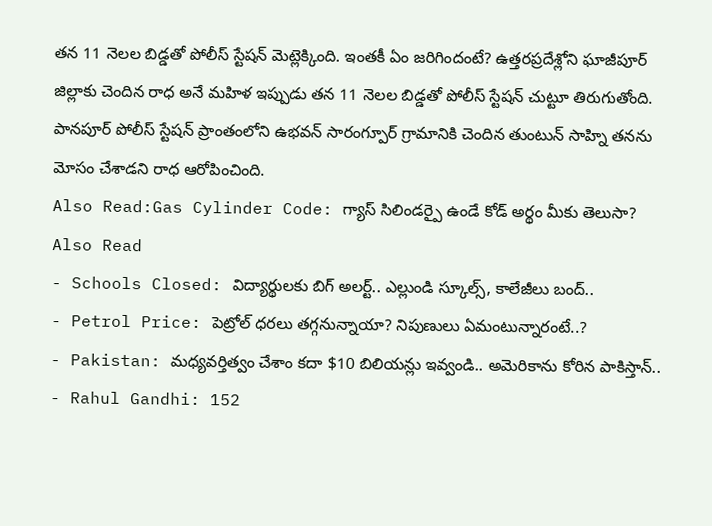తన 11 నెలల బిడ్డతో పోలీస్ స్టేషన్ మెట్లెక్కింది. ఇంతకీ ఏం జరిగిందంటే? ఉత్తరప్రదేశ్లోని ఘాజీపూర్ జిల్లాకు చెందిన రాధ అనే మహిళ ఇప్పుడు తన 11 నెలల బిడ్డతో పోలీస్ స్టేషన్ చుట్టూ తిరుగుతోంది. పానపూర్ పోలీస్ స్టేషన్ ప్రాంతంలోని ఉభవన్ సారంగ్పూర్ గ్రామానికి చెందిన తుంటున్ సాహ్ని తనను మోసం చేశాడని రాధ ఆరోపించింది.
Also Read:Gas Cylinder Code: గ్యాస్ సిలిండర్పై ఉండే కోడ్ అర్థం మీకు తెలుసా?
Also Read
- Schools Closed: విద్యార్థులకు బిగ్ అలర్ట్.. ఎల్లుండి స్కూల్స్, కాలేజీలు బంద్..
- Petrol Price: పెట్రోల్ ధరలు తగ్గనున్నాయా? నిపుణులు ఏమంటున్నారంటే..?
- Pakistan: మధ్యవర్తిత్వం చేశాం కదా $10 బిలియన్లు ఇవ్వండి.. అమెరికాను కోరిన పాకిస్తాన్..
- Rahul Gandhi: 152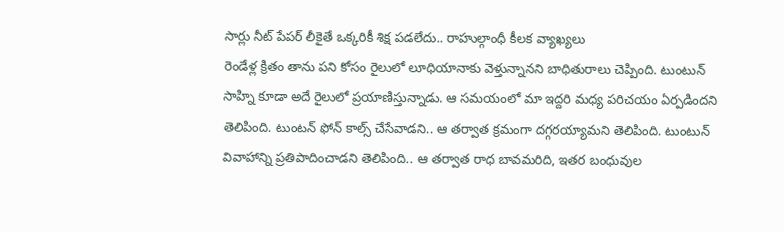సార్లు నీట్ పేపర్ లీకైతే ఒక్కరికీ శిక్ష పడలేదు.. రాహుల్గాంధీ కీలక వ్యాఖ్యలు
రెండేళ్ల క్రితం తాను పని కోసం రైలులో లూధియానాకు వెళ్తున్నానని బాధితురాలు చెప్పింది. టుంటున్ సాహ్ని కూడా అదే రైలులో ప్రయాణిస్తున్నాడు. ఆ సమయంలో మా ఇద్దరి మధ్య పరిచయం ఏర్పడిందని తెలిపింది. టుంటన్ ఫోన్ కాల్స్ చేసేవాడని.. ఆ తర్వాత క్రమంగా దగ్గరయ్యామని తెలిపింది. టుంటున్ వివాహాన్ని ప్రతిపాదించాడని తెలిపింది.. ఆ తర్వాత రాధ బావమరిది, ఇతర బంధువుల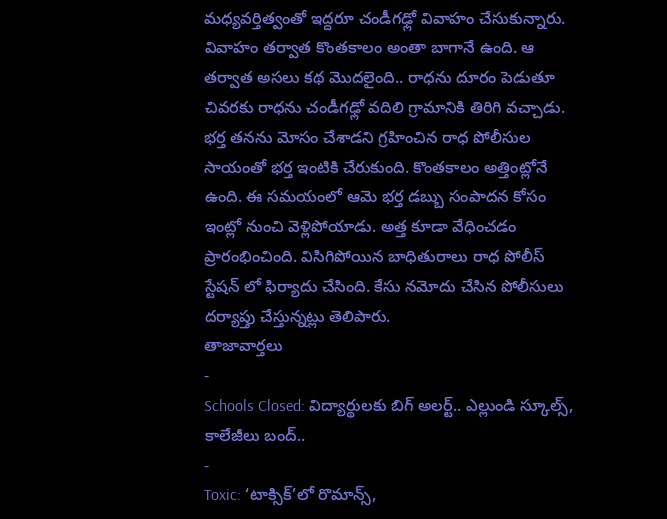మధ్యవర్తిత్వంతో ఇద్దరూ చండీగఢ్లో వివాహం చేసుకున్నారు.
వివాహం తర్వాత కొంతకాలం అంతా బాగానే ఉంది. ఆ తర్వాత అసలు కథ మొదలైంది.. రాధను దూరం పెడుతూ చివరకు రాధను చండీగఢ్లో వదిలి గ్రామానికి తిరిగి వచ్చాడు. భర్త తనను మోసం చేశాడని గ్రహించిన రాధ పోలీసుల సాయంతో భర్త ఇంటికి చేరుకుంది. కొంతకాలం అత్తింట్లోనే ఉంది. ఈ సమయంలో ఆమె భర్త డబ్బు సంపాదన కోసం ఇంట్లో నుంచి వెళ్లిపోయాడు. అత్త కూడా వేధించడం ప్రారంభించింది. విసిగిపోయిన బాధితురాలు రాధ పోలీస్ స్టేషన్ లో ఫిర్యాదు చేసింది. కేసు నమోదు చేసిన పోలీసులు దర్యాప్తు చేస్తున్నట్లు తెలిపారు.
తాజావార్తలు
-
Schools Closed: విద్యార్థులకు బిగ్ అలర్ట్.. ఎల్లుండి స్కూల్స్, కాలేజీలు బంద్..
-
Toxic: ‘టాక్సిక్’లో రొమాన్స్,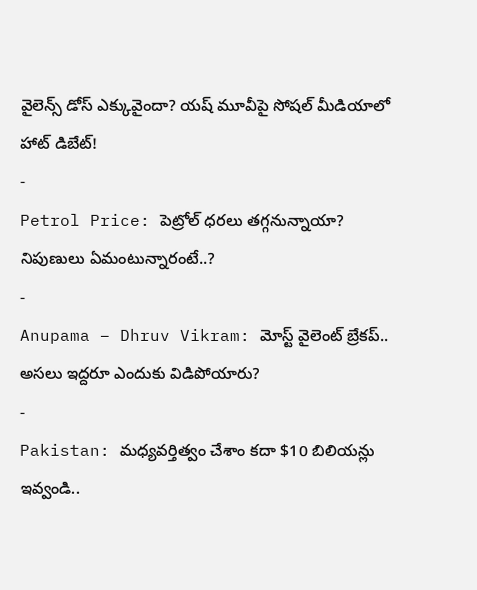వైలెన్స్ డోస్ ఎక్కువైందా? యష్ మూవీపై సోషల్ మీడియాలో హాట్ డిబేట్!
-
Petrol Price: పెట్రోల్ ధరలు తగ్గనున్నాయా? నిపుణులు ఏమంటున్నారంటే..?
-
Anupama – Dhruv Vikram: మోస్ట్ వైలెంట్ బ్రేకప్.. అసలు ఇద్దరూ ఎందుకు విడిపోయారు?
-
Pakistan: మధ్యవర్తిత్వం చేశాం కదా $10 బిలియన్లు ఇవ్వండి..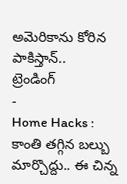అమెరికాను కోరిన పాకిస్తాన్..
ట్రెండింగ్
-
Home Hacks : కాంతి తగ్గిన బల్బు మార్చొద్దు.. ఈ చిన్న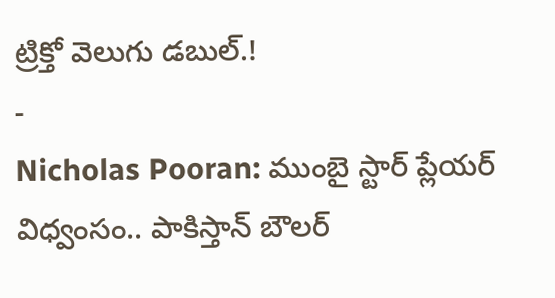ట్రిక్తో వెలుగు డబుల్.!
-
Nicholas Pooran: ముంబై స్టార్ ప్లేయర్ విధ్వంసం.. పాకిస్తాన్ బౌలర్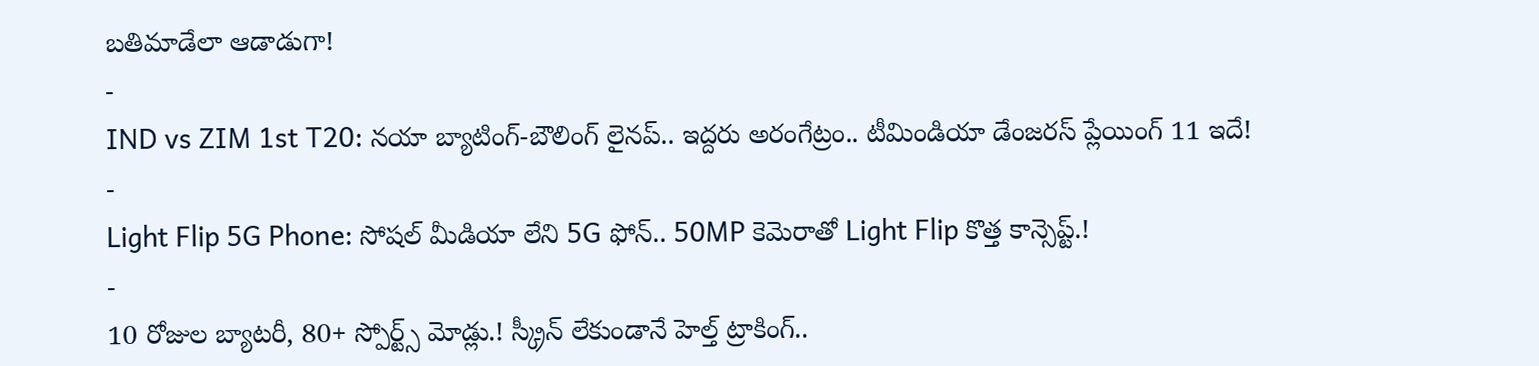బతిమాడేలా ఆడాడుగా!
-
IND vs ZIM 1st T20: నయా బ్యాటింగ్-బౌలింగ్ లైనప్.. ఇద్దరు అరంగేట్రం.. టీమిండియా డేంజరస్ ప్లేయింగ్ 11 ఇదే!
-
Light Flip 5G Phone: సోషల్ మీడియా లేని 5G ఫోన్.. 50MP కెమెరాతో Light Flip కొత్త కాన్సెప్ట్.!
-
10 రోజుల బ్యాటరీ, 80+ స్పోర్ట్స్ మోడ్లు.! స్క్రీన్ లేకుండానే హెల్త్ ట్రాకింగ్..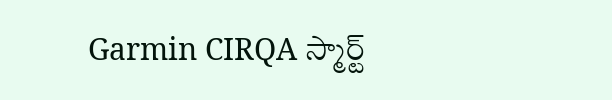Garmin CIRQA స్మార్ట్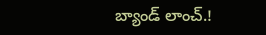బ్యాండ్ లాంచ్.!